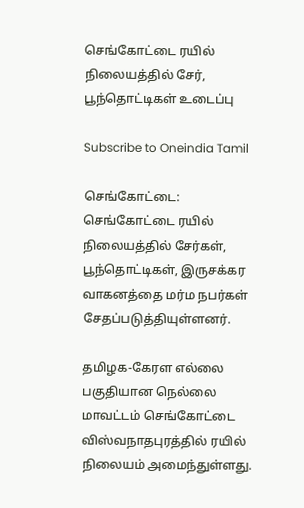செங்கோட்டை ரயில் நிலையத்தில் சேர், பூந்தொட்டிகள் உடைப்பு

Subscribe to Oneindia Tamil

செங்கோட்டை: செங்கோட்டை ரயில் நிலையத்தில் சேர்கள், பூந்தொட்டிகள், இருசக்கர வாகனத்தை மர்ம நபர்கள் சேதப்படுத்தியுள்ளனர்.

தமிழக-கேரள எல்லை பகுதியான நெல்லை மாவட்டம் செங்கோட்டை விஸ்வநாதபுரத்தில் ரயில் நிலையம் அமைந்துள்ளது.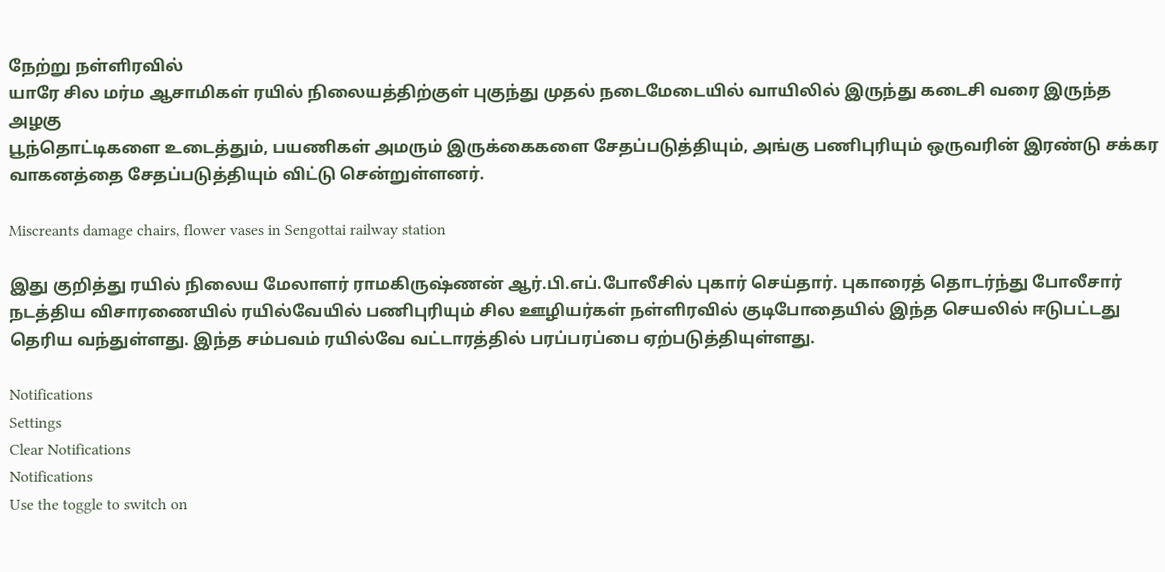நேற்று நள்ளிரவில்
யாரே சில மர்ம ஆசாமிகள் ரயில் நிலையத்திற்குள் புகுந்து முதல் நடைமேடையில் வாயிலில் இருந்து கடைசி வரை இருந்த அழகு
பூந்தொட்டிகளை உடைத்தும், பயணிகள் அமரும் இருக்கைகளை சேதப்படுத்தியும், அங்கு பணிபுரியும் ஒருவரின் இரண்டு சக்கர
வாகனத்தை சேதப்படுத்தியும் விட்டு சென்றுள்ளனர்.

Miscreants damage chairs, flower vases in Sengottai railway station

இது குறித்து ரயில் நிலைய மேலாளர் ராமகிருஷ்ணன் ஆர்.பி.எப்.போலீசில் புகார் செய்தார். புகாரைத் தொடர்ந்து போலீசார் நடத்திய விசாரணையில் ரயில்வேயில் பணிபுரியும் சில ஊழியர்கள் நள்ளிரவில் குடிபோதையில் இந்த செயலில் ஈடுபட்டது தெரிய வந்துள்ளது. இந்த சம்பவம் ரயில்வே வட்டாரத்தில் பரப்பரப்பை ஏற்படுத்தியுள்ளது.

Notifications
Settings
Clear Notifications
Notifications
Use the toggle to switch on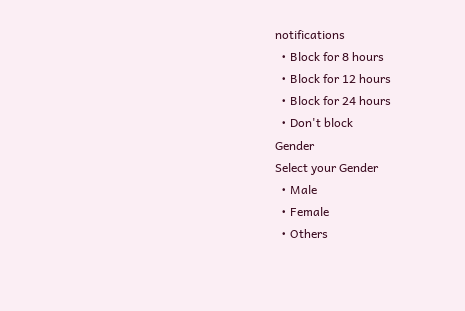notifications
  • Block for 8 hours
  • Block for 12 hours
  • Block for 24 hours
  • Don't block
Gender
Select your Gender
  • Male
  • Female
  • Others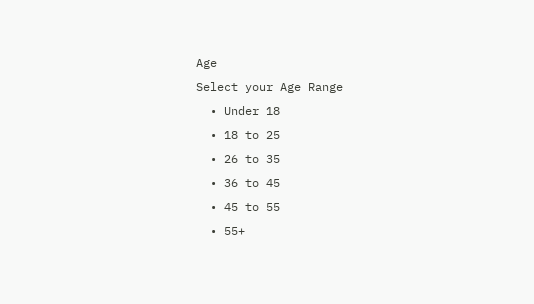Age
Select your Age Range
  • Under 18
  • 18 to 25
  • 26 to 35
  • 36 to 45
  • 45 to 55
  • 55+